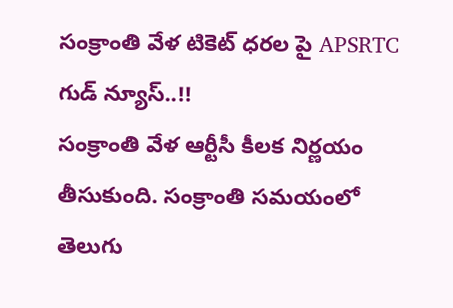సంక్రాంతి వేళ టికెట్ ధరల పై APSRTC గుడ్ న్యూస్..!!
సంక్రాంతి వేళ ఆర్టీసీ కీలక నిర్ణయం తీసుకుంది. సంక్రాంతి సమయంలో తెలుగు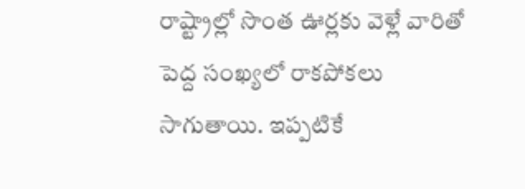రాష్ట్రాల్లో సొంత ఊర్లకు వెళ్లే వారితో పెద్ద సంఖ్యలో రాకపోకలు సాగుతాయి. ఇప్పటికే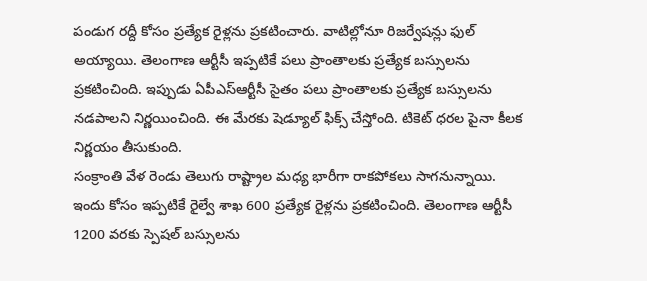పండుగ రద్దీ కోసం ప్రత్యేక రైళ్లను ప్రకటించారు. వాటిల్లోనూ రిజర్వేషన్లు ఫుల్ అయ్యాయి. తెలంగాణ ఆర్టీసీ ఇప్పటికే పలు ప్రాంతాలకు ప్రత్యేక బస్సులను ప్రకటించింది. ఇప్పుడు ఏపీఎస్ఆర్టీసీ సైతం పలు ప్రాంతాలకు ప్రత్యేక బస్సులను నడపాలని నిర్ణయించింది. ఈ మేరకు షెడ్యూల్ ఫిక్స్ చేస్తోంది. టికెట్ ధరల పైనా కీలక నిర్ణయం తీసుకుంది.
సంక్రాంతి వేళ రెండు తెలుగు రాష్ట్రాల మధ్య భారీగా రాకపోకలు సాగనున్నాయి. ఇందు కోసం ఇప్పటికే రైల్వే శాఖ 600 ప్రత్యేక రైళ్లను ప్రకటించింది. తెలంగాణ ఆర్టీసీ 1200 వరకు స్పెషల్ బస్సులను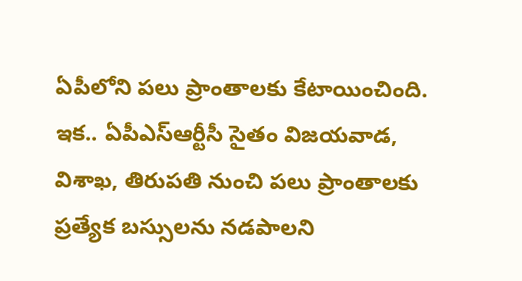ఏపీలోని పలు ప్రాంతాలకు కేటాయించింది. ఇక.. ఏపీఎస్ఆర్టీసీ సైతం విజయవాడ, విశాఖ, తిరుపతి నుంచి పలు ప్రాంతాలకు ప్రత్యేక బస్సులను నడపాలని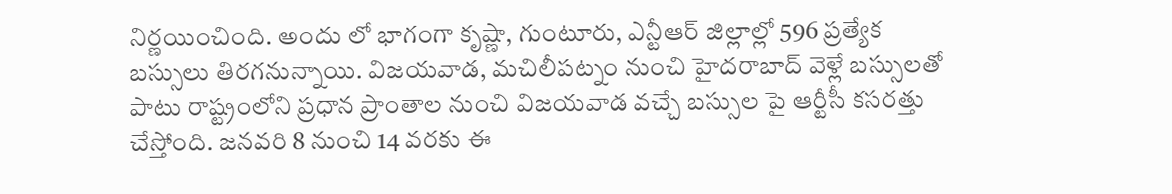నిర్ణయించింది. అందు లో భాగంగా కృష్ణా, గుంటూరు, ఎన్టీఆర్ జిల్లాల్లో 596 ప్రత్యేక బస్సులు తిరగనున్నాయి. విజయవాడ, మచిలీపట్నం నుంచి హైదరాబాద్ వెళ్లే బస్సులతో పాటు రాష్ట్రంలోని ప్రధాన ప్రాంతాల నుంచి విజయవాడ వచ్చే బస్సుల పై ఆర్టీసీ కసరత్తు చేస్తోంది. జనవరి 8 నుంచి 14 వరకు ఈ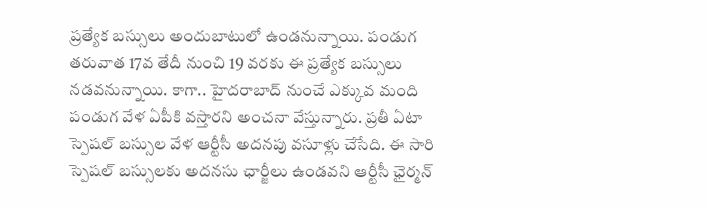ప్రత్యేక బస్సులు అందుబాటులో ఉండనున్నాయి. పండుగ తరువాత 17వ తేదీ నుంచి 19 వరకు ఈ ప్రత్యేక బస్సులు నడవనున్నాయి. కాగా.. హైదరాబాద్ నుంచే ఎక్కువ మంది పండుగ వేళ ఏపీకి వస్తారని అంచనా వేస్తున్నారు. ప్రతీ ఏటా స్పెషల్ బస్సుల వేళ ఆర్టీసీ అదనపు వసూళ్లు చేసేది. ఈ సారి స్పెషల్ బస్సులకు అదనసు ఛార్జీలు ఉండవని ఆర్టీసీ ఛైర్మన్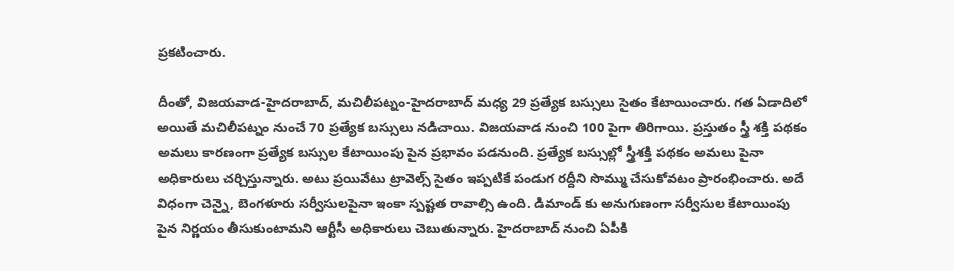ప్రకటించారు.

దీంతో, విజయవాడ-హైదరాబాద్, మచిలీపట్నం-హైదరాబాద్ మధ్య 29 ప్రత్యేక బస్సులు సైతం కేటాయించారు. గత ఏడాదిలో అయితే మచిలీపట్నం నుంచే 70 ప్రత్యేక బస్సులు నడిచాయి. విజయవాడ నుంచి 100 పైగా తిరిగాయి. ప్రస్తుతం స్త్రీ శక్తి పథకం అమలు కారణంగా ప్రత్యేక బస్సుల కేటాయింపు పైన ప్రభావం పడనుంది. ప్రత్యేక బస్సుల్లో స్త్రీశక్తి పథకం అమలు పైనా అధికారులు చర్చిస్తున్నారు. అటు ప్రయివేటు ట్రావెల్స్ సైతం ఇప్పటికే పండుగ రద్దీని సొమ్ము చేసుకోవటం ప్రారంభించారు. అదే విధంగా చెన్నై, బెంగళూరు సర్వీసులపైనా ఇంకా స్పష్టత రావాల్సి ఉంది. డిమాండ్ కు అనుగుణంగా సర్వీసుల కేటాయింపు పైన నిర్ణయం తీసుకుంటామని ఆర్టీసీ అధికారులు చెబుతున్నారు. హైదరాబాద్ నుంచి ఏపీకి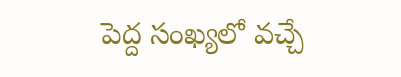పెద్ద సంఖ్యలో వచ్చే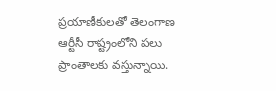ప్రయాణీకులతో తెలంగాణ ఆర్టీసీ రాష్ట్రంలోని పలు ప్రాంతాలకు వస్తున్నాయి.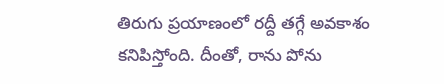తిరుగు ప్రయాణంలో రద్దీ తగ్గే అవకాశం కనిపిస్తోంది. దీంతో, రాను పోను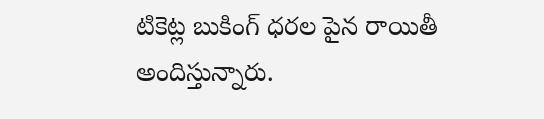టికెట్ల బుకింగ్ ధరల పైన రాయితీ అందిస్తున్నారు.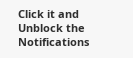Click it and Unblock the Notifications